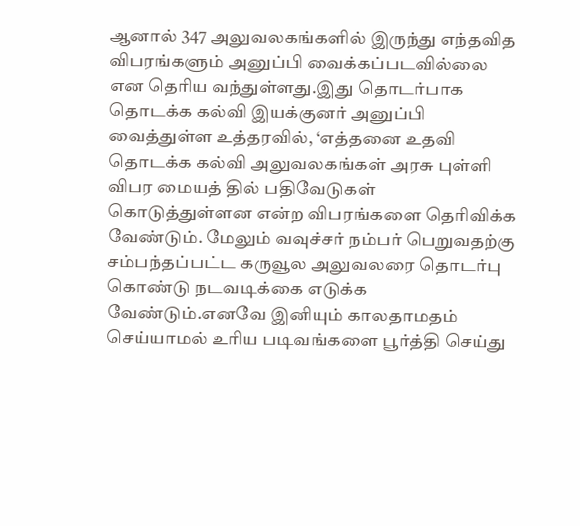ஆனால் 347 அலுவலகங்களில் இருந்து எந்தவித விபரங்களும் அனுப்பி வைக்கப்படவில்லை என தெரிய வந்துள்ளது.இது தொடர்பாக தொடக்க கல்வி இயக்குனர் அனுப்பி வைத்துள்ள உத்தரவில், ‘எத்தனை உதவி தொடக்க கல்வி அலுவலகங்கள் அரசு புள்ளி விபர மையத் தில் பதிவேடுகள் கொடுத்துள்ளன என்ற விபரங்களை தெரிவிக்க வேண்டும். மேலும் வவுச்சர் நம்பர் பெறுவதற்கு சம்பந்தப்பட்ட கருவூல அலுவலரை தொடர்பு கொண்டு நடவடிக்கை எடுக்க வேண்டும்.எனவே இனியும் காலதாமதம் செய்யாமல் உரிய படிவங்களை பூர்த்தி செய்து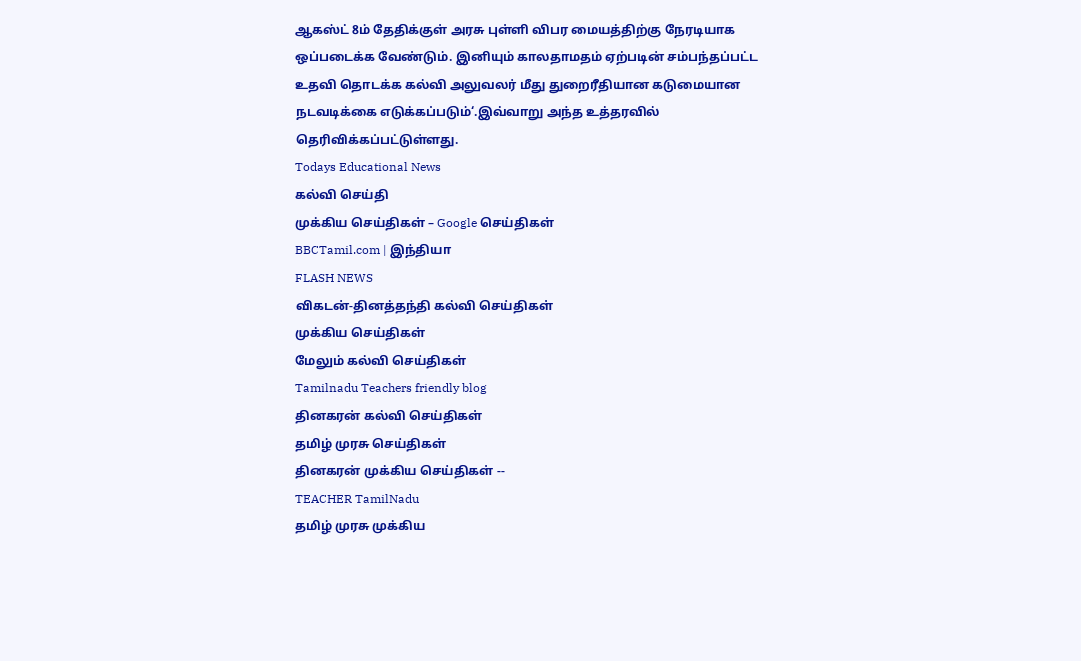ஆகஸ்ட் 8ம் தேதிக்குள் அரசு புள்ளி விபர மையத்திற்கு நேரடியாக ஒப்படைக்க வேண்டும். இனியும் காலதாமதம் ஏற்படின் சம்பந்தப்பட்ட உதவி தொடக்க கல்வி அலுவலர் மீது துறைரீதியான கடுமையான நடவடிக்கை எடுக்கப்படும்‘.இவ்வாறு அந்த உத்தரவில் தெரிவிக்கப்பட்டுள்ளது.
Todays Educational News
கல்வி செய்தி
முக்கிய செய்திகள் – Google செய்திகள்
BBCTamil.com | இந்தியா
FLASH NEWS
விகடன்-தினத்தந்தி கல்வி செய்திகள்
முக்கிய செய்திகள்
மேலும் கல்வி செய்திகள்
Tamilnadu Teachers friendly blog
தினகரன் கல்வி செய்திகள்
தமிழ் முரசு செய்திகள்
தினகரன் முக்கிய செய்திகள் --
TEACHER TamilNadu
தமிழ் முரசு முக்கிய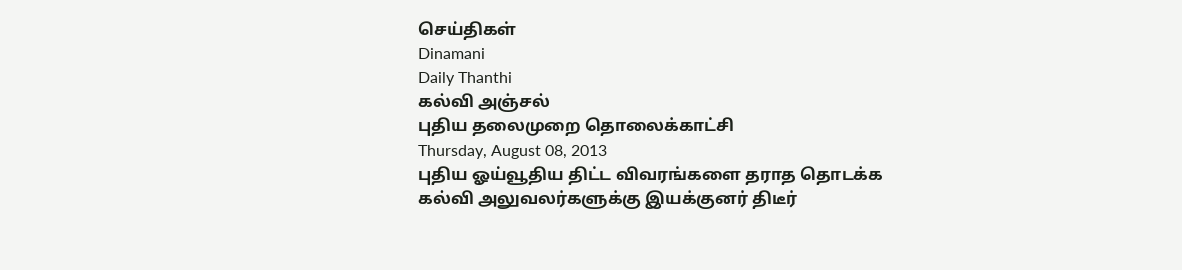செய்திகள்
Dinamani
Daily Thanthi
கல்வி அஞ்சல்
புதிய தலைமுறை தொலைக்காட்சி
Thursday, August 08, 2013
புதிய ஓய்வூதிய திட்ட விவரங்களை தராத தொடக்க கல்வி அலுவலர்களுக்கு இயக்குனர் திடீர்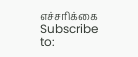எச்சரிக்கை
Subscribe to: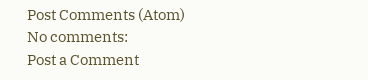Post Comments (Atom)
No comments:
Post a Comment